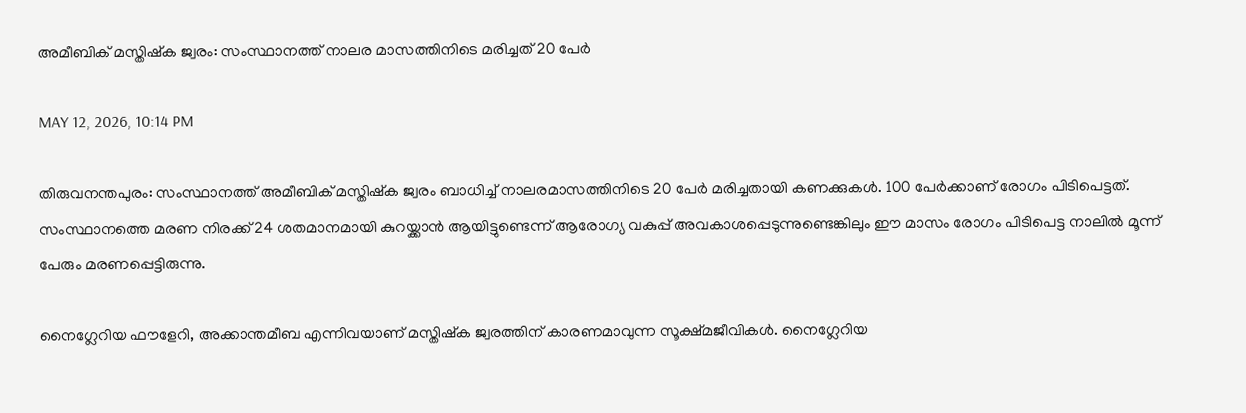അമീബിക് മസ്തിഷ്‌ക ജ്വരം: സംസ്ഥാനത്ത് നാലര മാസത്തിനിടെ മരിച്ചത് 20 പേര്‍

MAY 12, 2026, 10:14 PM

തിരുവനന്തപുരം: സംസ്ഥാനത്ത് അമീബിക് മസ്തിഷ്‌ക ജ്വരം ബാധിച്ച് നാലരമാസത്തിനിടെ 20 പേര്‍ മരിച്ചതായി കണക്കുകള്‍. 100 പേര്‍ക്കാണ് രോഗം പിടിപെട്ടത്. സംസ്ഥാനത്തെ മരണ നിരക്ക് 24 ശതമാനമായി കുറയ്ക്കാന്‍ ആയിട്ടുണ്ടെന്ന് ആരോഗ്യ വകുപ്പ് അവകാശപ്പെടുന്നുണ്ടെങ്കിലും ഈ മാസം രോഗം പിടിപെട്ട നാലില്‍ മൂന്ന് പേരും മരണപ്പെട്ടിരുന്നു.

നൈഗ്ലേറിയ ഫൗളേറി, അക്കാന്തമീബ എന്നിവയാണ് മസ്തിഷ്‌ക ജ്വരത്തിന് കാരണമാവുന്ന സൂക്ഷ്മജീവികള്‍. നൈഗ്ലേറിയ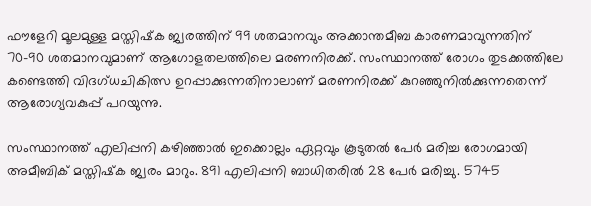ഫൗളേറി മൂലമുള്ള മസ്തിഷ്‌ക ജ്വരത്തിന് 99 ശതമാനവും അക്കാന്തമീബ കാരണമാവുന്നതിന് 70-90 ശതമാനവുമാണ് ആഗോളതലത്തിലെ മരണനിരക്ക്. സംസ്ഥാനത്ത് രോഗം തുടക്കത്തിലേ കണ്ടെത്തി വിദഗ്ധചികിത്സ ഉറപ്പാക്കുന്നതിനാലാണ് മരണനിരക്ക് കുറഞ്ഞുനില്‍ക്കുന്നതെന്ന് ആരോഗ്യവകുപ്പ് പറയുന്നു.

സംസ്ഥാനത്ത് എലിപ്പനി കഴിഞ്ഞാല്‍ ഇക്കൊല്ലം ഏറ്റവും കൂടുതല്‍ പേര്‍ മരിച്ച രോഗമായി അമീബിക് മസ്തിഷ്‌ക ജ്വരം മാറും. 891 എലിപ്പനി ബാധിതരില്‍ 28 പേര്‍ മരിച്ചു. 5745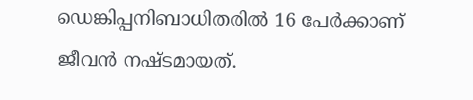ഡെങ്കിപ്പനിബാധിതരില്‍ 16 പേര്‍ക്കാണ് ജീവന്‍ നഷ്ടമായത്.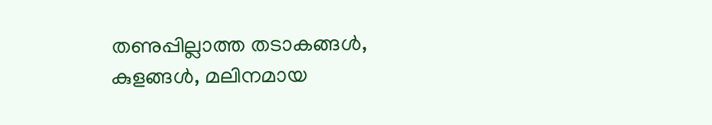തണുപ്പില്ലാത്ത തടാകങ്ങള്‍, കുളങ്ങള്‍, മലിനമായ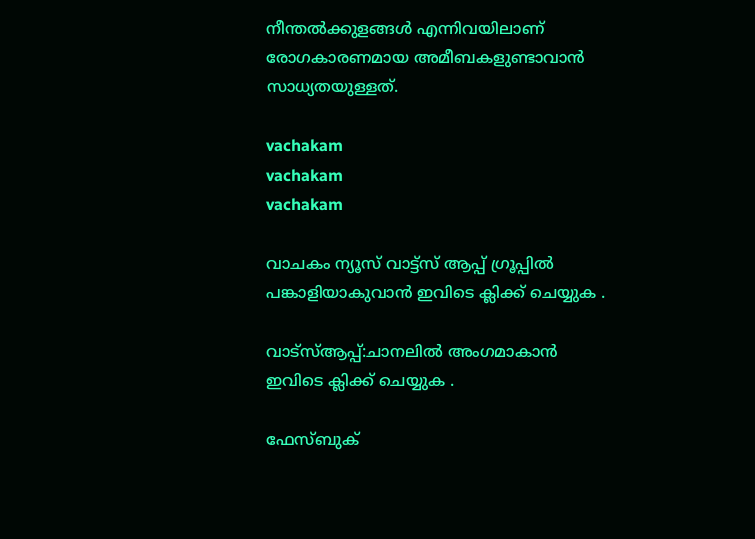നീന്തല്‍ക്കുളങ്ങള്‍ എന്നിവയിലാണ് രോഗകാരണമായ അമീബകളുണ്ടാവാന്‍ സാധ്യതയുള്ളത്.

vachakam
vachakam
vachakam

വാചകം ന്യൂസ് വാട്ട്സ് ആപ്പ് ഗ്രൂപ്പിൽ പങ്കാളിയാകുവാൻ ഇവിടെ ക്ലിക്ക് ചെയ്യുക .

വാട്സ്ആപ്പ്:ചാനലിൽ അംഗമാകാൻ ഇവിടെ ക്ലിക്ക് ചെയ്യുക .

ഫേസ്ബുക്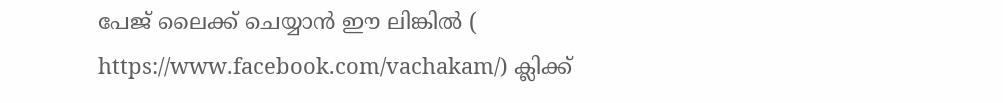പേജ് ലൈക്ക് ചെയ്യാൻ ഈ ലിങ്കിൽ (
https://www.facebook.com/vachakam/) ക്ലിക്ക്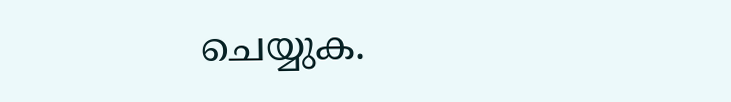ചെയ്യുക.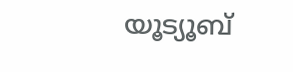യൂട്യൂബ്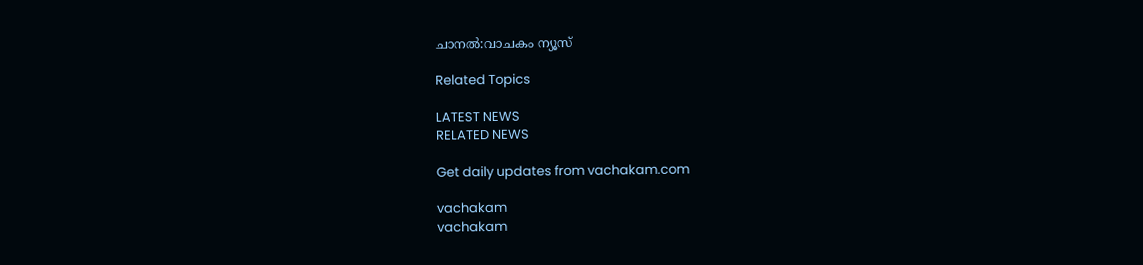ചാനൽ:വാചകം ന്യൂസ്

Related Topics

LATEST NEWS
RELATED NEWS

Get daily updates from vachakam.com

vachakam
vachakam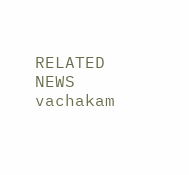RELATED NEWS
vachakam